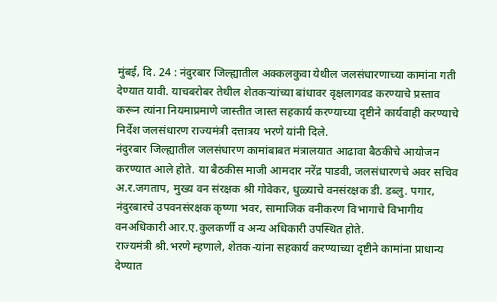मुंबई, दि. 24 : नंदुरबार जिल्ह्यातील अक्कलकुवा येथील जलसंधारणाच्या कामांना गती देण्यात यावी. याचबरोबर तेथील शेतकऱ्यांच्या बांधावर वृक्षलागवड करण्याचे प्रस्ताव करून त्यांना नियमाप्रमाणे जास्तीत जास्त सहकार्य करण्याच्या दृष्टीने कार्यवाही करण्याचे निर्देश जलसंधारण राज्यमंत्री दत्तात्रय भरणे यांनी दिले.
नंदुरबार जिल्ह्यातील जलसंधारण कामांबाबत मंत्रालयात आढावा बैठकीचे आयोजन करण्यात आले होते. या बैठकीस माजी आमदार नरेंद्र पाडवी, जलसंधारणचे अवर सचिव अ.र.जगताप, मुख्य वन संरक्षक श्री गोवेकर, धुळ्याचे वनसंरक्षक डी. डब्लु. पगार, नंदुरबारचे उपवनसंरक्षक कृष्णा भवर, सामाजिक वनीकरण विभागाचे विभागीय वनअधिकारी आर.ए.कुलकर्णी व अन्य अधिकारी उपस्थित होते.
राज्यमंत्री श्री.भरणे म्हणाले, शेतक-यांना सहकार्य करण्याच्या दृष्टीने कामांना प्राधान्य देण्यात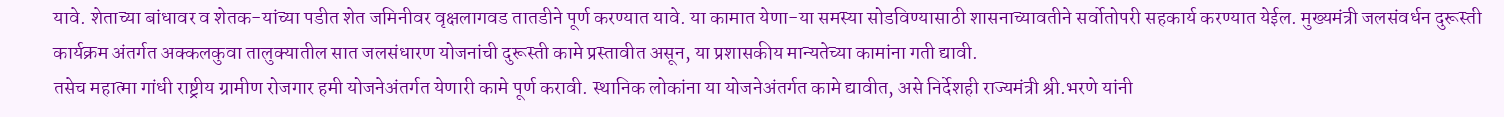यावे. शेताच्या बांधावर व शेतक-यांच्या पडीत शेत जमिनीवर वृक्षलागवड तातडीने पूर्ण करण्यात यावे. या कामात येणा-या समस्या सोडविण्यासाठी शासनाच्यावतीने सर्वोतोपरी सहकार्य करण्यात येईल. मुख्यमंत्री जलसंवर्धन दुरूस्ती कार्यक्रम अंतर्गत अक्कलकुवा तालुक्यातील सात जलसंधारण योजनांची दुरूस्ती कामे प्रस्तावीत असून, या प्रशासकीय मान्यतेच्या कामांना गती द्यावी.
तसेच महात्मा गांधी राष्ट्रीय ग्रामीण रोजगार हमी योजनेअंतर्गत येणारी कामे पूर्ण करावी. स्थानिक लोकांना या योजनेअंतर्गत कामे द्यावीत, असे निर्देशही राज्यमंत्री श्री.भरणे यांनी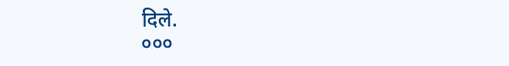दिले.
०००